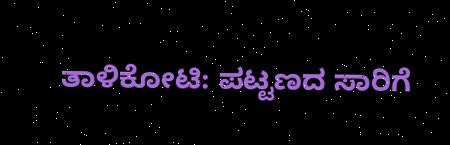ತಾಳಿಕೋಟಿ: ಪಟ್ಟಣದ ಸಾರಿಗೆ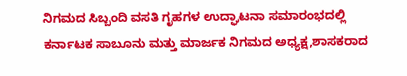ನಿಗಮದ ಸಿಬ್ಬಂದಿ ವಸತಿ ಗೃಹಗಳ ಉದ್ಘಾಟನಾ ಸಮಾರಂಭದಲ್ಲಿ ಕರ್ನಾಟಕ ಸಾಬೂನು ಮತ್ತು ಮಾರ್ಜಕ ನಿಗಮದ ಅಧ್ಯಕ್ಷ,ಶಾಸಕರಾದ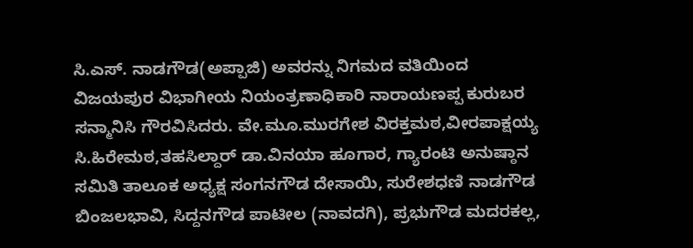ಸಿ.ಎಸ್. ನಾಡಗೌಡ(ಅಪ್ಪಾಜಿ) ಅವರನ್ನು ನಿಗಮದ ವತಿಯಿಂದ ವಿಜಯಪುರ ವಿಭಾಗೀಯ ನಿಯಂತ್ರಣಾಧಿಕಾರಿ ನಾರಾಯಣಪ್ಪ ಕುರುಬರ ಸನ್ಮಾನಿಸಿ ಗೌರವಿಸಿದರು. ವೇ.ಮೂ.ಮುರಗೇಶ ವಿರಕ್ತಮಠ,ವೀರಪಾಕ್ಷಯ್ಯ ಸಿ.ಹಿರೇಮಠ,ತಹಸಿಲ್ದಾರ್ ಡಾ.ವಿನಯಾ ಹೂಗಾರ, ಗ್ಯಾರಂಟಿ ಅನುಷ್ಠಾನ ಸಮಿತಿ ತಾಲೂಕ ಅಧ್ಯಕ್ಷ ಸಂಗನಗೌಡ ದೇಸಾಯಿ, ಸುರೇಶಧಣಿ ನಾಡಗೌಡ ಬಿಂಜಲಭಾವಿ, ಸಿದ್ದನಗೌಡ ಪಾಟೀಲ (ನಾವದಗಿ), ಪ್ರಭುಗೌಡ ಮದರಕಲ್ಲ,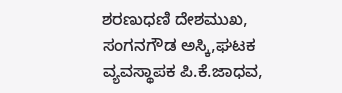ಶರಣುಧಣಿ ದೇಶಮುಖ, ಸಂಗನಗೌಡ ಅಸ್ಕಿ,ಘಟಕ ವ್ಯವಸ್ಥಾಪಕ ಪಿ.ಕೆ.ಜಾಧವ,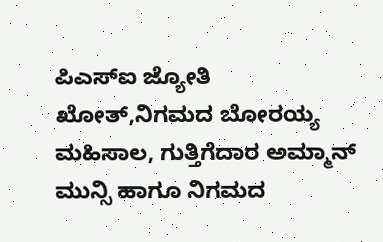ಪಿಎಸ್ಐ ಜ್ಯೋತಿ ಖೋತ್,ನಿಗಮದ ಬೋರಯ್ಯ ಮಹಿಸಾಲ, ಗುತ್ತಿಗೆದಾರ ಅಮ್ಮಾನ್ ಮುನ್ಸಿ ಹಾಗೂ ನಿಗಮದ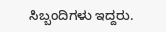ಸಿಬ್ಬಂದಿಗಳು ಇದ್ದರು.